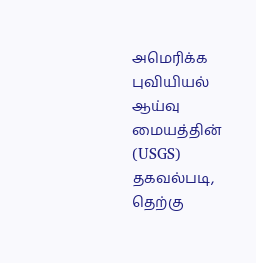அமெரிக்க புவியியல் ஆய்வு மையத்தின் (USGS) தகவல்படி, தெற்கு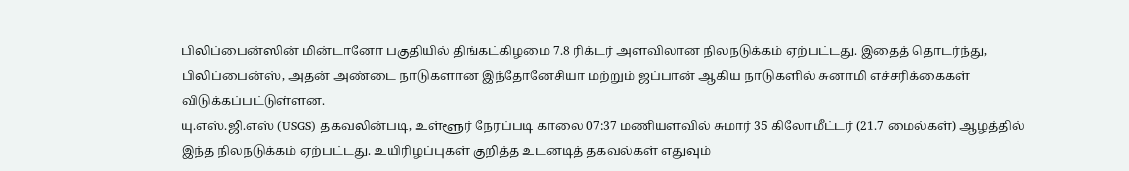பிலிப்பைன்ஸின் மின்டானோ பகுதியில் திங்கட்கிழமை 7.8 ரிக்டர் அளவிலான நிலநடுக்கம் ஏற்பட்டது. இதைத் தொடர்ந்து, பிலிப்பைன்ஸ், அதன் அண்டை நாடுகளான இந்தோனேசியா மற்றும் ஜப்பான் ஆகிய நாடுகளில் சுனாமி எச்சரிக்கைகள் விடுக்கப்பட்டுள்ளன.
யு.எஸ்.ஜி.எஸ் (USGS) தகவலின்படி, உள்ளூர் நேரப்படி காலை 07:37 மணியளவில் சுமார் 35 கிலோமீட்டர் (21.7 மைல்கள்) ஆழத்தில் இந்த நிலநடுக்கம் ஏற்பட்டது. உயிரிழப்புகள் குறித்த உடனடித் தகவல்கள் எதுவும்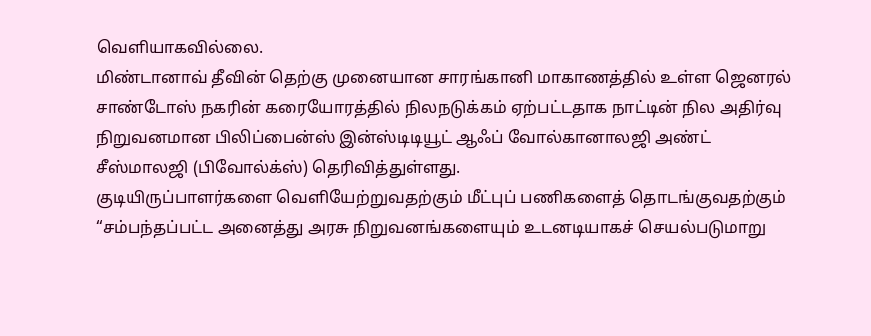வெளியாகவில்லை.
மிண்டானாவ் தீவின் தெற்கு முனையான சாரங்கானி மாகாணத்தில் உள்ள ஜெனரல் சாண்டோஸ் நகரின் கரையோரத்தில் நிலநடுக்கம் ஏற்பட்டதாக நாட்டின் நில அதிர்வு நிறுவனமான பிலிப்பைன்ஸ் இன்ஸ்டிடியூட் ஆஃப் வோல்கானாலஜி அண்ட் சீஸ்மாலஜி (பிவோல்க்ஸ்) தெரிவித்துள்ளது.
குடியிருப்பாளர்களை வெளியேற்றுவதற்கும் மீட்புப் பணிகளைத் தொடங்குவதற்கும் “சம்பந்தப்பட்ட அனைத்து அரசு நிறுவனங்களையும் உடனடியாகச் செயல்படுமாறு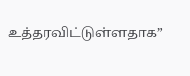உத்தரவிட்டுள்ளதாக”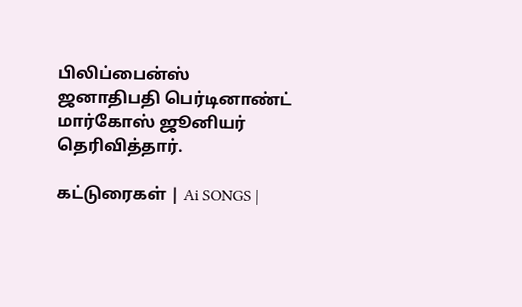பிலிப்பைன்ஸ் ஜனாதிபதி பெர்டினாண்ட் மார்கோஸ் ஜூனியர் தெரிவித்தார்.

கட்டுரைகள் | Ai SONGS |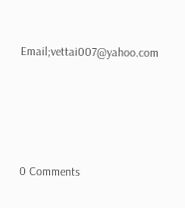Email;vettai007@yahoo.com





0 Comments